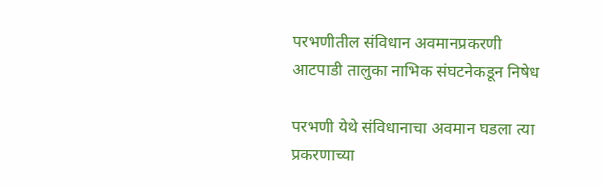परभणीतील संविधान अवमानप्रकरणी आटपाडी तालुका नाभिक संघटनेकडून निषेध

परभणी येथे संविधानाचा अवमान घडला त्या प्रकरणाच्या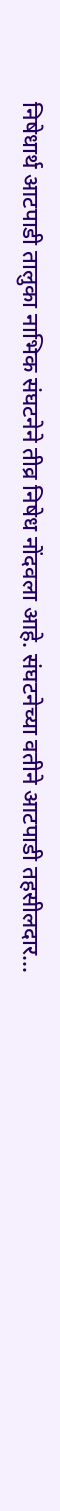निषेधार्थ आटपाडी तालुका नाभिक संघटनेने तीव्र निषेध नोंदवला आहे. संघटनेच्या वतीने आटपाडी तहसीलदार…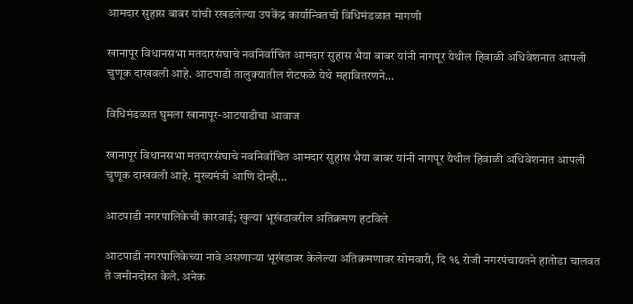आमदार सुहास बाबर यांची रखडलेल्या उपकेंद्र कार्यान्‍वितची विधिमंडळात मागणी

खानापूर विधानसभा मतदारसंघाचे नवनिर्वाचित आमदार सुहास भैया बाबर यांनी नागपूर येथील हिवाळी अधिवेशनात आपली चुणूक दाखवली आहे. आटपाडी तालुक्यातील शेटफळे येथे महावितरणने…

विधिमंडळात घुमला खानापूर-आटपाडीचा आवाज

खानापूर विधानसभा मतदारसंघाचे नवनिर्वाचित आमदार सुहास भैया बाबर यांनी नागपूर येथील हिवाळी अधिवेशनात आपली चुणूक दाखवली आहे. मुख्यमंत्री आणि दोन्ही…

आटपाडी नगरपालिकेची कारवाई; खुल्या भूखंडावरील अतिक्रमण हटविले

आटपाडी नगरपालिकेच्या नावे असणाऱ्या भूखंडावर केलेल्या अतिक्रमणावर सोमवारी, दि १६ रोजी नगरपंचायतने हातोडा चालवत ते जमीनदोस्त केले. अनेक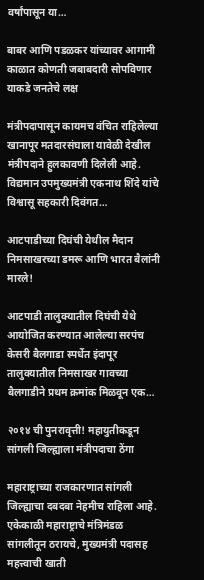वर्षांपासून या…

बाबर आणि पडळकर यांच्यावर आगामी काळात कोणती जबाबदारी सोपविणार याकडे जनतेचे लक्ष

मंत्रीपदापासून कायमच वंचित राहिलेल्या खानापूर मतदारसंघाला यावेळी देखील मंत्रीपदाने हुलकावणी दिलेली आहे. विद्यमान उपमुख्यमंत्री एकनाथ शिंदे यांचे विश्वासू सहकारी दिवंगत…

आटपाडीच्या दिघंची येथील मैदान निमसाखरच्या डमरू आणि भारत बैलांनी मारले!

आटपाडी तालुक्यातील दिघंची येथे आयोजित करण्यात आलेल्या सरपंच केसरी बैलगाडा स्पर्धेत इंदापूर तालुक्यातील निमसाखर गावच्या बैलगाडीने प्रथम क्रमांक मिळवून एक…

२०१४ ची पुनरावृत्ती! महायुतीकडून सांगली जिल्ह्याला मंत्रीपदाचा ठेंगा

महाराष्ट्राच्या राजकारणात सांगली जिल्ह्याचा दबदबा नेहमीच राहिला आहे. एकेकाळी महाराष्ट्राचे मंत्रिमंडळ सांगलीतून ठरायचे, मुख्यमंत्री पदासह महत्त्वाची खाती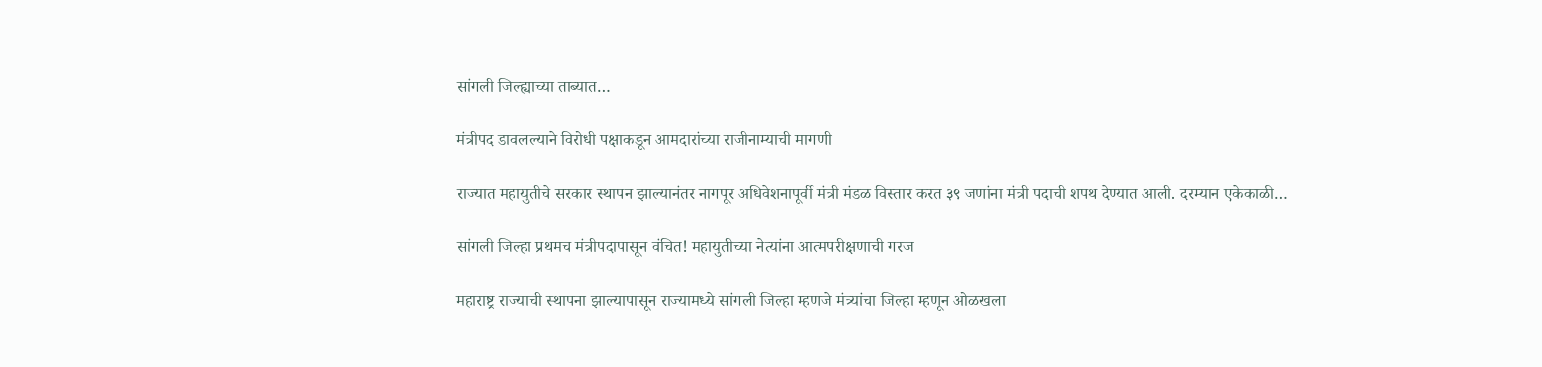सांगली जिल्ह्याच्या ताब्यात…

मंत्रीपद डावलल्याने विरोधी पक्षाकडून आमदारांच्या राजीनाम्याची मागणी

राज्यात महायुतीचे सरकार स्थापन झाल्यानंतर नागपूर अधिवेशनापूर्वी मंत्री मंडळ विस्तार करत ३९ जणांना मंत्री पदाची शपथ देण्यात आली. दरम्यान एकेकाळी…

सांगली जिल्हा प्रथमच मंत्रीपदापासून वंचित! महायुतीच्या नेत्यांना आत्मपरीक्षणाची गरज

महाराष्ट्र राज्याची स्थापना झाल्यापासून राज्यामध्ये सांगली जिल्हा म्हणजे मंत्र्यांचा जिल्हा म्हणून ओळखला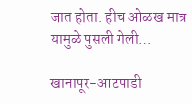जात होता. हीच ओळख मात्र यामुळे पुसली गेली…

खानापूर-आटपाडी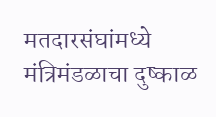मतदारसंघांमध्ये मंत्रिमंडळाचा दुष्काळ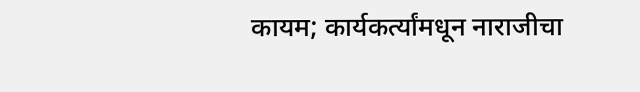कायम; कार्यकर्त्यांमधून नाराजीचा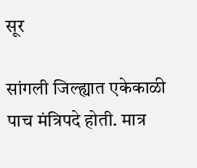सूर

सांगली जिल्ह्यात एकेकाळी पाच मंत्रिपदे होती. मात्र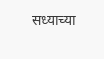सध्याच्या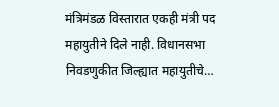मंत्रिमंडळ विस्तारात एकही मंत्री पद महायुतीने दिले नाही. विधानसभा निवडणुकीत जिल्ह्यात महायुतीचे…